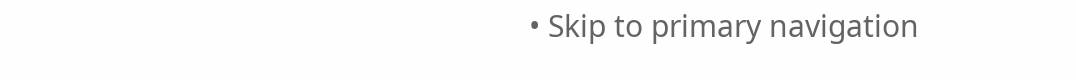• Skip to primary navigation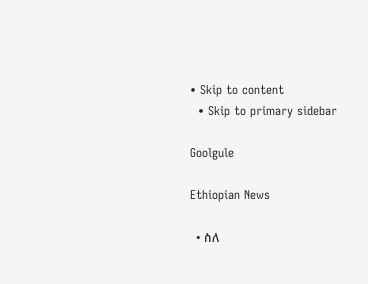• Skip to content
  • Skip to primary sidebar

Goolgule

Ethiopian News

  • ስለ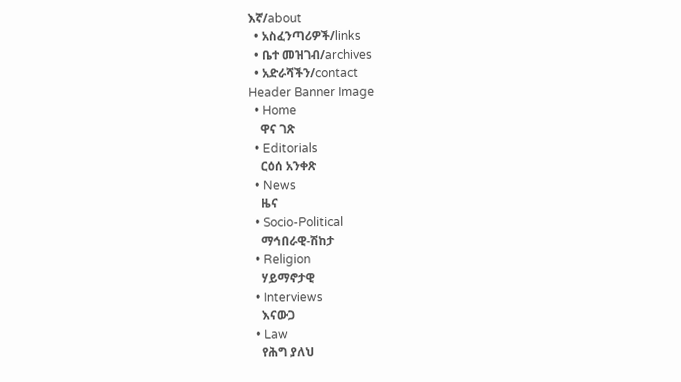እኛ/about
  • አስፈንጣሪዎች/links
  • ቤተ መዝገብ/archives
  • አድራሻችን/contact
Header Banner Image
  • Home
    ዋና ገጽ
  • Editorials
    ርዕሰ አንቀጽ
  • News
    ዜና
  • Socio-Political
    ማኅበራዊ-ሽከታ
  • Religion
    ሃይማኖታዊ
  • Interviews
    እናውጋ
  • Law
    የሕግ ያለህ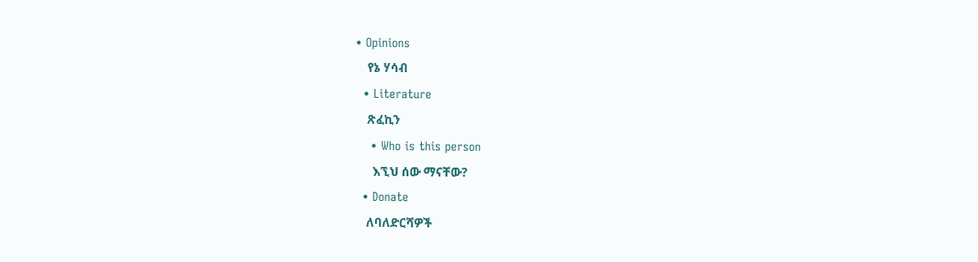• Opinions
    የኔ ሃሳብ
  • Literature
    ጽፈኪን
    • Who is this person
      እኚህ ሰው ማናቸው?
  • Donate
    ለባለድርሻዎች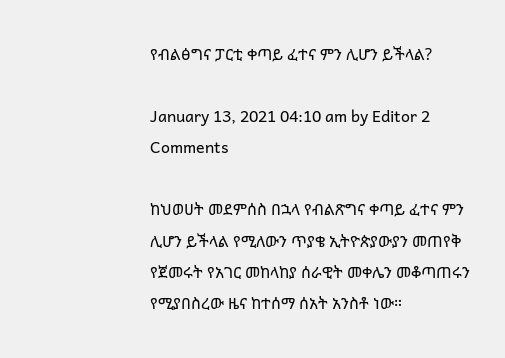የብልፅግና ፓርቲ ቀጣይ ፈተና ምን ሊሆን ይችላል?

January 13, 2021 04:10 am by Editor 2 Comments

ከህወሀት መደምሰስ በኋላ የብልጽግና ቀጣይ ፈተና ምን ሊሆን ይችላል የሚለውን ጥያቄ ኢትዮጵያውያን መጠየቅ የጀመሩት የአገር መከላከያ ሰራዊት መቀሌን መቆጣጠሩን የሚያበስረው ዜና ከተሰማ ሰአት አንስቶ ነው።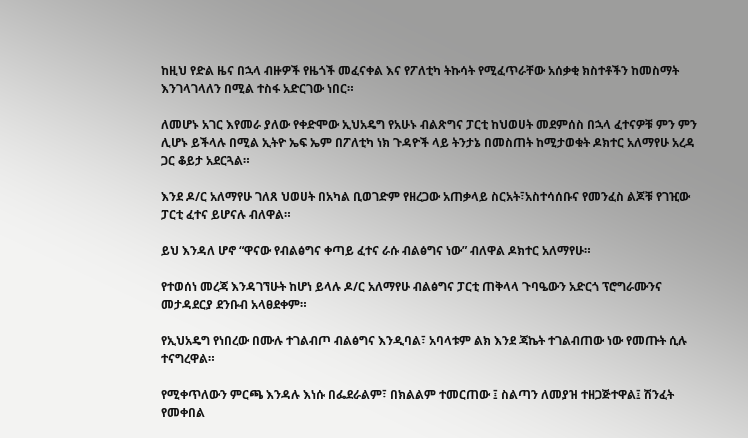ከዚህ የድል ዜና በኋላ ብዙዎች የዜጎች መፈናቀል እና የፖለቲካ ትኩሳት የሚፈጥራቸው አሰቃቂ ክስተቶችን ከመስማት እንገላገላለን በሚል ተስፋ አድርገው ነበር።

ለመሆኑ አገር እየመራ ያለው የቀድሞው ኢህአዴግ የአሁኑ ብልጽግና ፓርቲ ከህወሀት መደምሰስ በኋላ ፈተናዎቹ ምን ምን ሊሆኑ ይችላሉ በሚል ኢትዮ ኤፍ ኤም በፖለቲካ ነክ ጉዳዮች ላይ ትንታኔ በመስጠት ከሚታወቁት ዶክተር አለማየሁ አረዳ ጋር ቆይታ አደርጓል።

እንደ ዶ/ር አለማየሁ ገለጸ ህወሀት በአካል ቢወገድም የዘረጋው አጠቃላይ ስርአት፣አስተሳሰቡና የመንፈስ ልጆቹ የገዢው ፓርቲ ፈተና ይሆናሉ ብለዋል።

ይህ እንዳለ ሆኖ “ዋናው የብልፅግና ቀጣይ ፈተና ራሱ ብልፅግና ነው” ብለዋል ዶክተር አለማየሁ።

የተወሰነ መረጃ እንዳገኘሁት ከሆነ ይላሉ ዶ/ር አለማየሁ ብልፅግና ፓርቲ ጠቅላላ ጉባዔውን አድርጎ ፕሮግራሙንና መታዳደርያ ደንቡብ አላፀደቀም።

የኢህአዴግ የነበረው በሙሉ ተገልብጦ ብልፅግና እንዲባል፣ አባላቱም ልክ እንደ ጃኬት ተገልብጠው ነው የመጡት ሲሉ ተናግረዋል።

የሚቀጥለውን ምርጫ እንዳሉ እነሱ በፌደራልም፣ በክልልም ተመርጠው ፤ ስልጣን ለመያዝ ተዘጋጅተዋል፤ ሽንፈት የመቀበል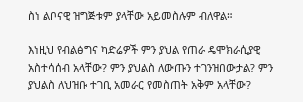ስነ ልቦናዊ ዝግጅቱም ያላቸው አይመስሉም ብለዋል።

እነዚህ የብልፅግና ካድሬዎች ምን ያህል የጠራ ዴሞክራሲያዊ አስተሳሰብ አላቸው? ምን ያህልስ ለውጡን ተገንዝበውታል? ምን ያህልስ ለህዝቡ ተገቢ አመራር የመስጠት አቅም አላቸው?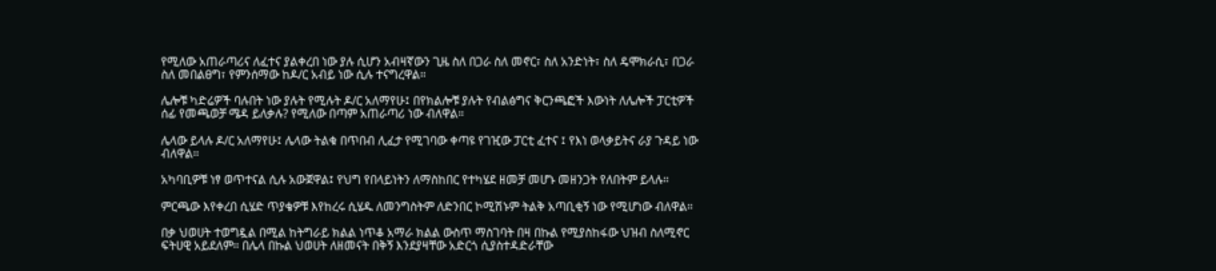የሚለው አጠራጣሪና ለፈተና ያልቀረበ ነው ያሉ ሲሆን አብዛኛውን ጊዜ ስለ በጋራ ስለ መኖር፣ ስለ አንድነት፣ ስለ ዴሞክራሲ፣ በጋራ ስለ መበልፀግ፣ የምንሰማው ከዶ/ር አብይ ነው ሲሉ ተናግረዋል።

ሌሎቹ ካድሬዎች ባሉበት ነው ያሉት የሚሉት ዶ/ር አለማየሁ፤ በየክልሎቹ ያሉት የብልፅግና ቅርንጫፎች እውነት ለሌሎች ፓርቲዎች ሰፊ የመጫወቻ ሜዳ ይለቃሉ? የሚለው በጣም አጠራጣሪ ነው ብለዋል።

ሌላው ይላሉ ዶ/ር አለማየሁ፤ ሌላው ትልቁ በጥበብ ሊፈታ የሚገባው ቀጣዩ የገዢው ፓርቲ ፈተና ፤ የእነ ወላቃይትና ራያ ጉዳይ ነው ብለዋል።

አካባቢዎቹ ነፃ ወጥተናል ሲሉ አውጀዋል፤ የህግ የበላይነትን ለማስከበር የተካሄደ ዘመቻ መሆኑ መዘንጋት የለበትም ይላሉ።

ምርጫው እየቀረበ ሲሄድ ጥያቄዎቹ እየከረሩ ሲሄዱ ለመንግስትም ለድንበር ኮሚሽኑም ትልቅ አጣቢቂኝ ነው የሚሆነው ብለዋል።

በቃ ህወሀት ተወግዷል በሚል ከትግራይ ክልል ነጥቆ አማራ ክልል ውስጥ ማስገባት በዛ በኩል የሚያስከፋው ህዝብ ስለሚኖር ፍትሀዊ አይደለም። በሌላ በኩል ህወሀት ለዘመናት በቅኝ እንደያዛቸው አድርጎ ሲያስተዳድራቸው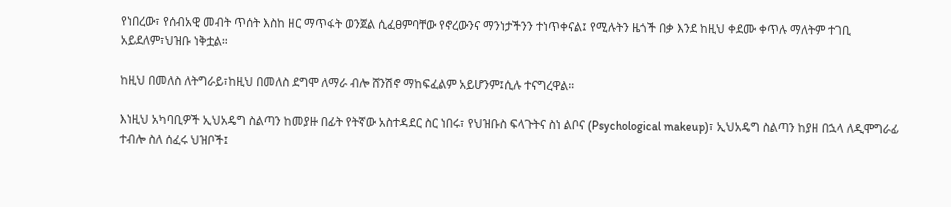የነበረው፣ የሰብአዊ መብት ጥሰት እስከ ዘር ማጥፋት ወንጀል ሲፈፀምባቸው የኖረውንና ማንነታችንን ተነጥቀናል፤ የሚሉትን ዜጎች በቃ እንደ ከዚህ ቀደሙ ቀጥሉ ማለትም ተገቢ አይደለም፣ህዝቡ ነቅቷል።

ከዚህ በመለስ ለትግራይ፣ከዚህ በመለስ ደግሞ ለማራ ብሎ ሸንሽኖ ማከፍፈልም አይሆንም፤ሲሉ ተናግረዋል።

እነዚህ አካባቢዎች ኢህአዴግ ስልጣን ከመያዙ በፊት የትኛው አስተዳደር ስር ነበሩ፣ የህዝቡስ ፍላጉትና ስነ ልቦና (Psychological makeup)፣ ኢህአዴግ ስልጣን ከያዘ በኋላ ለዲሞግራፊ ተብሎ ስለ ሰፈሩ ህዝቦች፤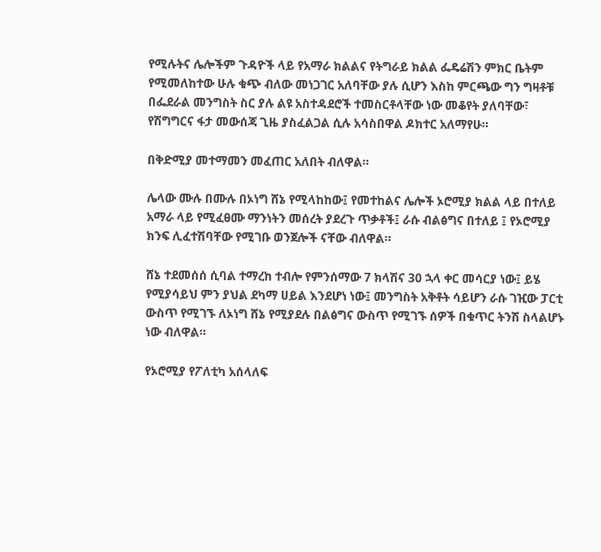የሚሉትና ሌሎችም ጉዳዮች ላይ የአማራ ክልልና የትግራይ ክልል ፌዴሬሽን ምክር ቤትም የሚመለከተው ሁሉ ቁጭ ብለው መነጋገር አለባቸው ያሉ ሲሆን እስከ ምርጫው ግን ግዛቶቹ በፌደራል መንግስት ስር ያሉ ልዩ አስተዳደሮች ተመስርቶላቸው ነው መቆየት ያለባቸው፣ የሽግግርና ፋታ መውሰጃ ጊዜ ያስፈልጋል ሲሉ አሳስበዋል ዶክተር አለማየሁ።

በቅድሚያ መተማመን መፈጠር አለበት ብለዋል።

ሌላው ሙሉ በሙሉ በኦነግ ሸኔ የሚላከከው፤ የመተከልና ሌሎች ኦሮሚያ ክልል ላይ በተለይ አማራ ላይ የሚፈፀሙ ማንነትን መሰረት ያደረጉ ጥቃቶች፤ ራሱ ብልፅግና በተለይ ፤ የኦሮሚያ ክንፍ ሊፈተሽባቸው የሚገቡ ወንጀሎች ናቸው ብለዋል።

ሸኔ ተደመሰሰ ሲባል ተማረከ ተብሎ የምንሰማው 7 ክላሽና 30 ኋላ ቀር መሳርያ ነው፤ ይሄ የሚያሳይህ ምን ያህል ደካማ ሀይል እንደሆነ ነው፤ መንግስት አቅቶት ሳይሆን ራሱ ገዢው ፓርቲ ውስጥ የሚገኙ ለኦነግ ሸኔ የሚያደሉ በልፅግና ውስጥ የሚገኙ ሰዎች በቁጥር ትንሽ ስላልሆኑ ነው ብለዋል።

የኦሮሚያ የፖለቲካ አሰላለፍ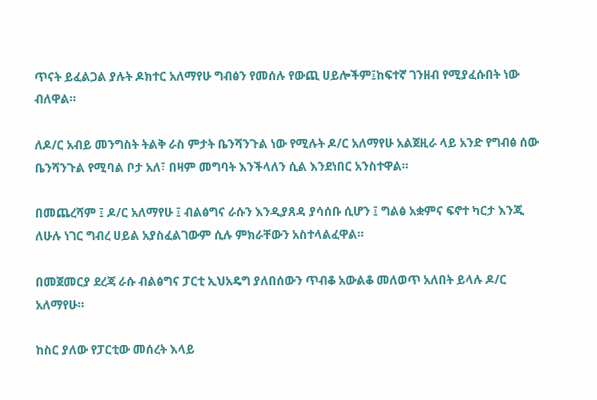ጥናት ይፈልጋል ያሉት ዶክተር አለማየሁ ግብፅን የመሰሉ የውጪ ሀይሎችም፤ከፍተኛ ገንዘብ የሚያፈሱበት ነው ብለዋል።

ለዶ/ር አብይ መንግስት ትልቅ ራስ ምታት ቤንሻንጉል ነው የሚሉት ዶ/ር አለማየሁ አልጀዚራ ላይ አንድ የግብፅ ሰው ቤንሻንጉል የሚባል ቦታ አለ፣ በዛም መግባት እንችላለን ሲል እንደነበር አንስተዋል።

በመጨረሻም ፤ ዶ/ር አለማየሁ ፤ ብልፅግና ራሱን እንዲያጸዳ ያሳሰቡ ሲሆን ፤ ግልፅ አቋምና ፍኖተ ካርታ እንጂ ለሁሉ ነገር ግብረ ሀይል አያስፈልገውም ሲሉ ምክራቸውን አስተላልፈዋል።

በመጀመርያ ደረጃ ራሱ ብልፅግና ፓርቲ ኢህአዴግ ያለበሰውን ጥብቆ አውልቆ መለወጥ አለበት ይላሉ ዶ/ር አለማየሁ።

ከስር ያለው የፓርቲው መሰረት እላይ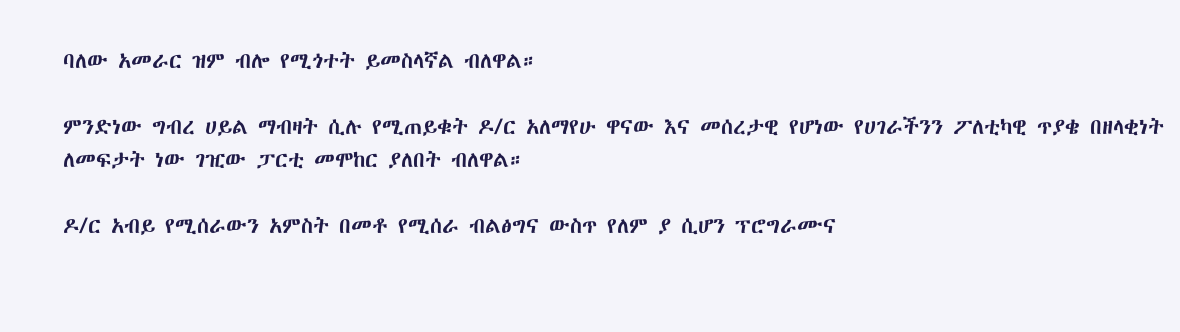ባለው አመራር ዝም ብሎ የሚጎተት ይመስላኛል ብለዋል።

ምንድነው ግብረ ሀይል ማብዛት ሲሉ የሚጠይቁት ዶ/ር አለማየሁ ዋናው እና መሰረታዊ የሆነው የሀገራችንን ፖለቲካዊ ጥያቄ በዘላቂነት ለመፍታት ነው ገዢው ፓርቲ መሞከር ያለበት ብለዋል።

ዶ/ር አብይ የሚሰራውን አምስት በመቶ የሚሰራ ብልፅግና ውስጥ የለም ያ ሲሆን ፕሮግራሙና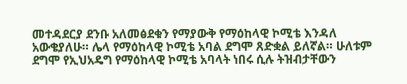መተዳደርያ ደንቡ አለመፅደቁን የማያውቅ የማዕከላዊ ኮሚቴ እንዳለ አውቄያለሁ። ሌላ የማዕከላዊ ኮሚቴ አባል ደግሞ ጸድቋል ይለኛል። ሁለቱም ደግሞ የኢህአዴግ የማዕከላዊ ኮሚቴ አባላት ነበሩ ሲሉ ትዝብታቸውን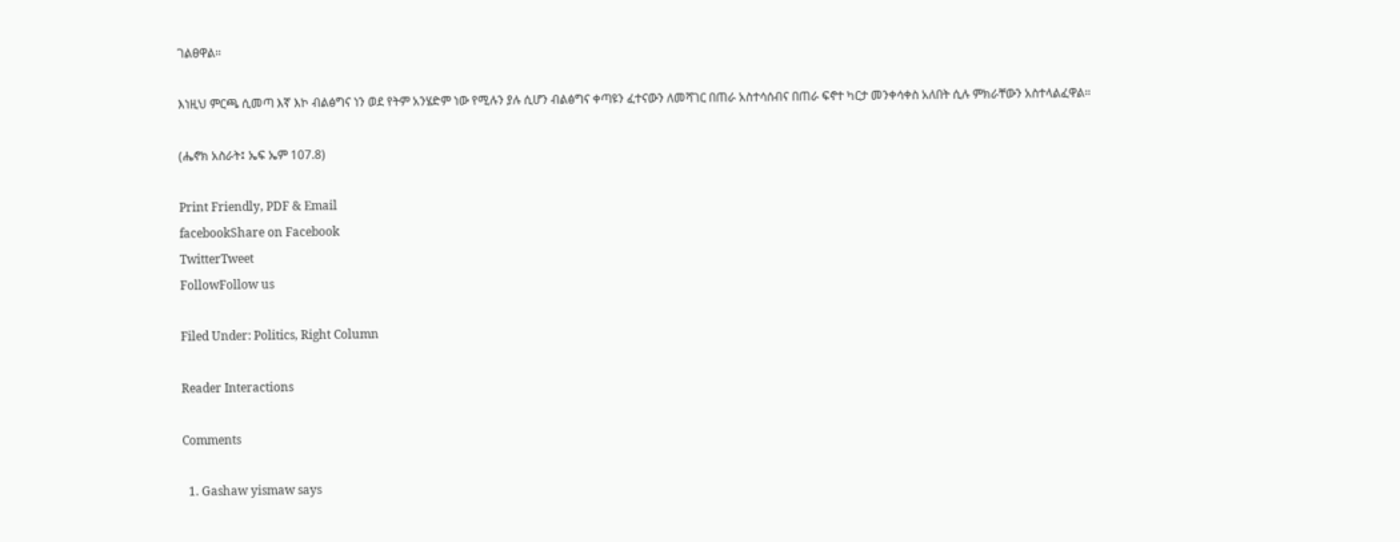ገልፀዋል።

እነዚህ ምርጫ ሲመጣ እኛ እኮ ብልፅግና ነን ወደ የትም አንሄድም ነው የሚሉን ያሉ ሲሆን ብልፅግና ቀጣዩን ፈተናውን ለመሻገር በጠራ አስተሳሰብና በጠራ ፍኖተ ካርታ መንቀሳቀስ አለበት ሲሉ ምክራቸውን አስተላልፈዋል።

(ሔኖክ አስራት፤ ኤፍ ኤም 107.8)

Print Friendly, PDF & Email
facebookShare on Facebook
TwitterTweet
FollowFollow us

Filed Under: Politics, Right Column

Reader Interactions

Comments

  1. Gashaw yismaw says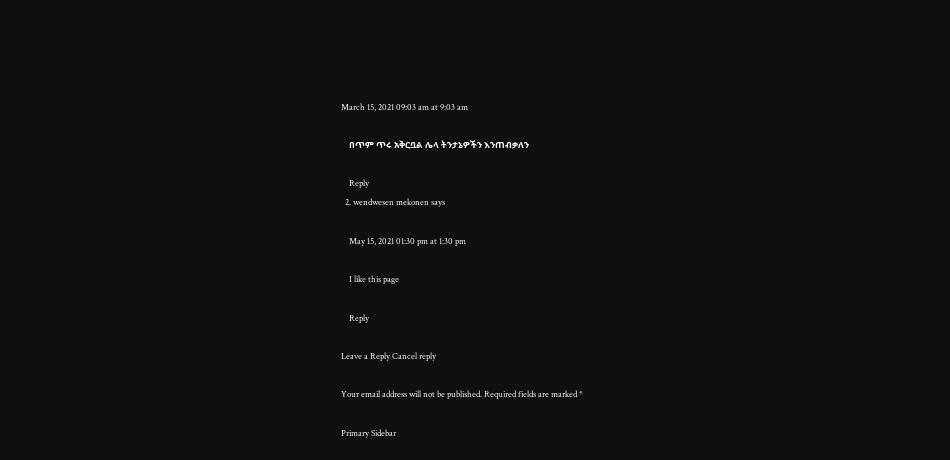March 15, 2021 09:03 am at 9:03 am

    በጥም ጥሩ አቅርቧል ሌላ ትንታኔዎችን እንጠብቃለን

    Reply
  2. wendwesen mekonen says

    May 15, 2021 01:30 pm at 1:30 pm

    I like this page

    Reply

Leave a Reply Cancel reply

Your email address will not be published. Required fields are marked *

Primary Sidebar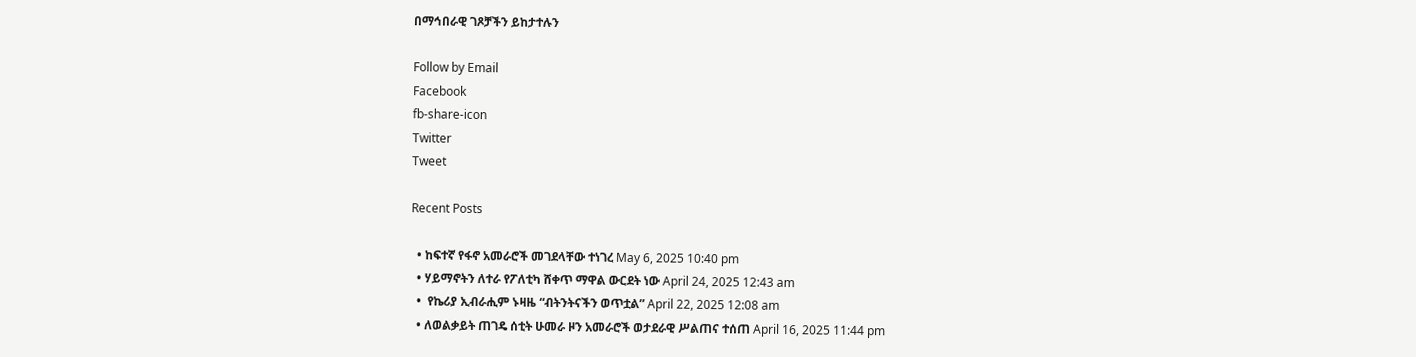በማኅበራዊ ገጾቻችን ይከታተሉን

Follow by Email
Facebook
fb-share-icon
Twitter
Tweet

Recent Posts

  • ከፍተኛ የፋኖ አመራሮች መገደላቸው ተነገረ May 6, 2025 10:40 pm
  • ሃይማኖትን ለተራ የፖለቲካ ሸቀጥ ማዋል ውርደት ነው April 24, 2025 12:43 am
  •  የኬሪያ ኢብራሒም ኑዛዜ “ብትንትናችን ወጥቷል” April 22, 2025 12:08 am
  • ለወልቃይት ጠገዴ ሰቲት ሁመራ ዞን አመራሮች ወታደራዊ ሥልጠና ተሰጠ April 16, 2025 11:44 pm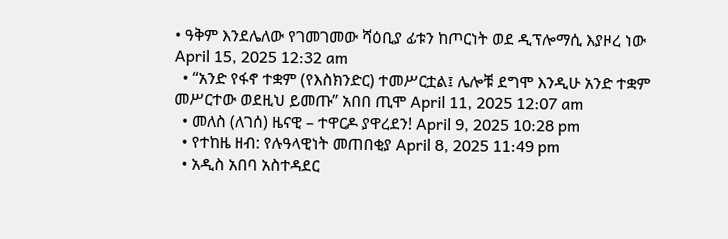• ዓቅም እንደሌለው የገመገመው ሻዕቢያ ፊቱን ከጦርነት ወደ ዲፕሎማሲ እያዞረ ነው   April 15, 2025 12:32 am
  • “አንድ የፋኖ ተቋም (የእስክንድር) ተመሥርቷል፤ ሌሎቹ ደግሞ እንዲሁ አንድ ተቋም መሥርተው ወደዚህ ይመጡ” አበበ ጢሞ April 11, 2025 12:07 am
  • መለስ (ለገሰ) ዜናዊ – ተዋርዶ ያዋረደን! April 9, 2025 10:28 pm
  • የተከዜ ዘብ: የሉዓላዊነት መጠበቂያ April 8, 2025 11:49 pm
  • አዲስ አበባ አስተዳደር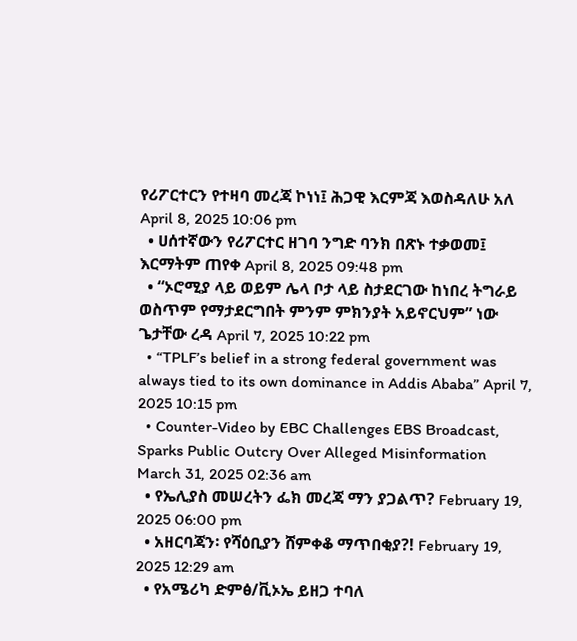የሪፖርተርን የተዛባ መረጃ ኮነነ፤ ሕጋዊ እርምጃ እወስዳለሁ አለ April 8, 2025 10:06 pm
  • ሀሰተኛውን የሪፖርተር ዘገባ ንግድ ባንክ በጽኑ ተቃወመ፤ እርማትም ጠየቀ April 8, 2025 09:48 pm
  • “ኦሮሚያ ላይ ወይም ሌላ ቦታ ላይ ስታደርገው ከነበረ ትግራይ ወስጥም የማታደርግበት ምንም ምክንያት አይኖርህም” ነው ጌታቸው ረዳ April 7, 2025 10:22 pm
  • “TPLF’s belief in a strong federal government was always tied to its own dominance in Addis Ababa” April 7, 2025 10:15 pm
  • Counter-Video by EBC Challenges EBS Broadcast, Sparks Public Outcry Over Alleged Misinformation March 31, 2025 02:36 am
  • የኤሊያስ መሠረትን ፌክ መረጃ ማን ያጋልጥ? February 19, 2025 06:00 pm
  • አዘርባጃን፡ የሻዕቢያን ሸምቀቆ ማጥበቂያ?! February 19, 2025 12:29 am
  • የአሜሪካ ድምፅ/ቪኦኤ ይዘጋ ተባለ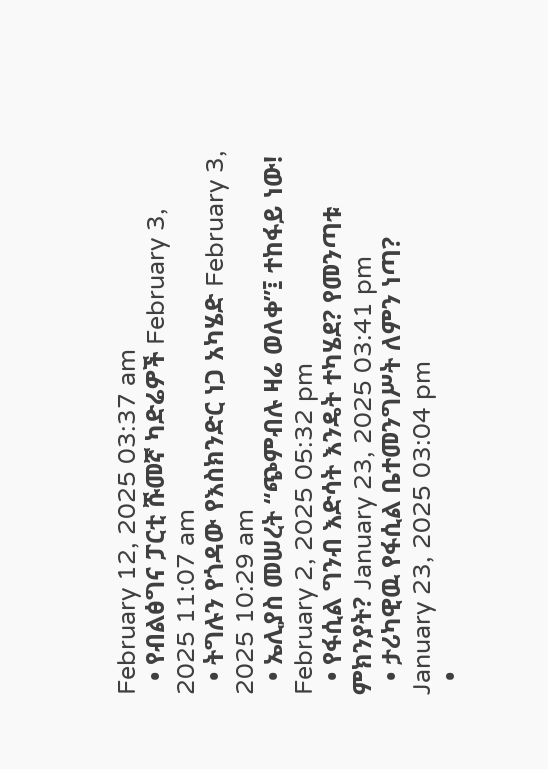February 12, 2025 03:37 am
  • የብልፅግና ፓርቲ ሹመኛ ካድሬዎች February 3, 2025 11:07 am
  • ትግሉን የጎዳው የእስክንድር ነጋ አካሄድ February 3, 2025 10:29 am
  • ኤሊያስ መሠረት “ጭምብሉ ዛሬ ወለቀ”፤ ተከፋይ ነው! February 2, 2025 05:32 pm
  • የፋሲል ግንብ እድሳት እንዴት ተካሄደ? የመንጣቱ ምክንያት? January 23, 2025 03:41 pm
  • ታሪካዊዉ የፋሲል ቤተመንግሥት ለምን ነጣ? January 23, 2025 03:04 pm
  •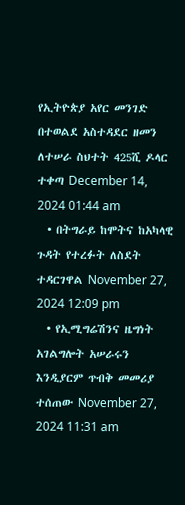የኢትዮጵያ አየር መንገድ በተወልደ አስተዳደር ዘመን ለተሠራ ስህተት 425ሺ ዶላር ተቀጣ December 14, 2024 01:44 am
  • በትግራይ ከሞትና ከአካላዊ ጉዳት የተረፉት ለስደት ተዳርገዋል November 27, 2024 12:09 pm
  • የኢሚግሬሽንና ዜግነት አገልግሎት አሠራሩን እንዲያርም ጥብቅ መመሪያ ተሰጠው November 27, 2024 11:31 am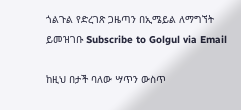ጎልጉል የድረገጽ ጋዜጣን በኢሜይል ለማግኘት ይመዝገቡ Subscribe to Golgul via Email

ከዚህ በታች ባለው ሣጥን ውስጥ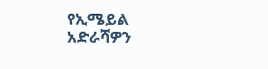የኢሜይል አድራሻዎን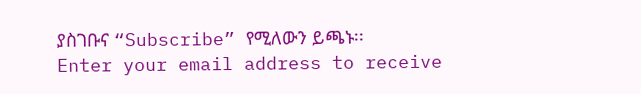ያስገቡና “Subscribe” የሚለውን ይጫኑ፡፡
Enter your email address to receive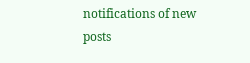notifications of new posts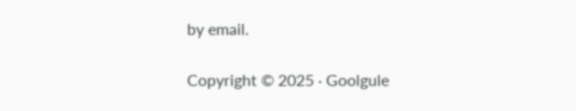by email.

Copyright © 2025 · Goolgule